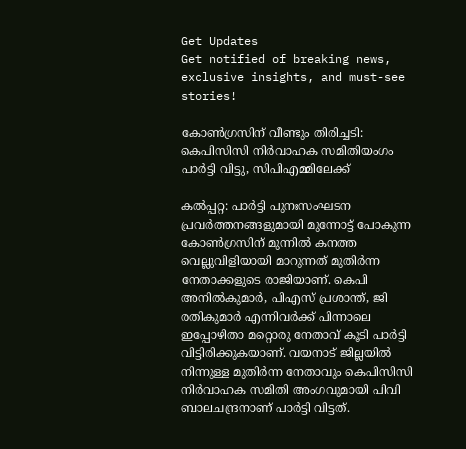Get Updates
Get notified of breaking news, exclusive insights, and must-see stories!

കോണ്‍ഗ്രസിന് വീണ്ടും തിരിച്ചടി: കെപിസിസി നിര്‍വാഹക സമിതിയംഗം പാര്‍ട്ടി വിട്ടു, സിപിഎമ്മിലേക്ക്

കല്‍പ്പറ്റ: പാര്‍ട്ടി പുനഃസംഘടന പ്രവര്‍ത്തനങ്ങളുമായി മുന്നോട്ട് പോകുന്ന കോണ്‍ഗ്രസിന് മുന്നില്‍ കനത്ത വെല്ലുവിളിയായി മാറുന്നത് മുതിര്‍ന്ന നേതാക്കളുടെ രാജിയാണ്. കെപി അനില്‍കുമാര്‍, പിഎസ് പ്രശാന്ത്, ജി രതികുമാര്‍ എന്നിവര്‍ക്ക് പിന്നാലെ ഇപ്പോഴിതാ മറ്റൊരു നേതാവ് കൂടി പാര്‍ട്ടി വിട്ടിരിക്കുകയാണ്. വയനാട് ജില്ലയില്‍ നിന്നുള്ള മുതിര്‍ന്ന നേതാവും കെപിസിസി നിര്‍വാഹക സമിതി അംഗവുമായി പിവി ബാലചന്ദ്രനാണ് പാര്‍ട്ടി വിട്ടത്.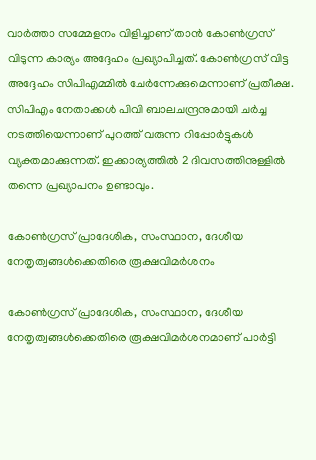വാര്‍ത്താ സമ്മേളനം വിളിച്ചാണ് താന്‍ കോണ്‍ഗ്രസ് വിടുന്ന കാര്യം അദ്ദേഹം പ്രഖ്യാപിച്ചത്. കോണ്‍ഗ്രസ് വിട്ട അദ്ദേഹം സിപിഎമ്മില്‍ ചേര്‍ന്നേക്കുമെന്നാണ് പ്രതീക്ഷ. സിപിഎം നേതാക്കള്‍ പിവി ബാലചന്ദ്രനുമായി ചര്‍ച്ച നടത്തിയെന്നാണ് പുറത്ത് വരുന്ന റിപ്പോര്‍ട്ടുകള്‍ വ്യക്തമാക്കുന്നത്. ഇക്കാര്യത്തില്‍ 2 ദിവസത്തിനുള്ളില്‍ തന്നെ പ്രഖ്യാപനം ഉണ്ടാവും.

കോണ്‍ഗ്രസ് പ്രാദേശിക, സംസ്ഥാന, ദേശീയ നേതൃത്വങ്ങള്‍ക്കെതിരെ രൂക്ഷവിമര്‍ശനം

കോണ്‍ഗ്രസ് പ്രാദേശിക, സംസ്ഥാന, ദേശീയ നേതൃത്വങ്ങള്‍ക്കെതിരെ രൂക്ഷവിമര്‍ശനമാണ് പാര്‍ട്ടി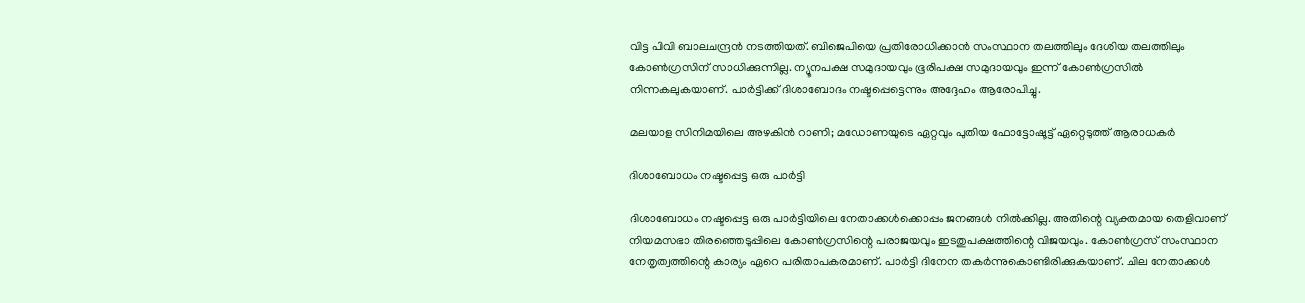വിട്ട പിവി ബാലചന്ദ്രന്‍ നടത്തിയത്. ബിജെപിയെ പ്രതിരോധിക്കാന്‍ സംസ്ഥാന തലത്തിലും ദേശിയ തലത്തിലും കോണ്‍ഗ്രസിന് സാധിക്കുന്നില്ല. ന്യൂനപക്ഷ സമുദായവും ഭൂരിപക്ഷ സമുദായവും ഇന്ന് കോണ്‍ഗ്രസില്‍ നിന്നകലുകയാണ്. പാര്‍ട്ടിക്ക് ദിശാബോദം നഷ്ടപ്പെട്ടെന്നും അദ്ദേഹം ആരോപിച്ചു.

മലയാള സിനിമയിലെ അഴകിന്‍ റാണി; മഡോണയുടെ ഏറ്റവും പുതിയ ഫോട്ടോഷൂട്ട് ഏറ്റെടുത്ത് ആരാധകര്‍

ദിശാബോധം നഷ്ടപ്പെട്ട ഒരു പാര്‍ട്ടി

ദിശാബോധം നഷ്ടപ്പെട്ട ഒരു പാര്‍ട്ടിയിലെ നേതാക്കള്‍ക്കൊപ്പം ജനങ്ങള്‍ നില്‍ക്കില്ല. അതിന്റെ വ്യക്തമായ തെളിവാണ് നിയമസഭാ തിരഞ്ഞെടുപ്പിലെ കോണ്‍ഗ്രസിന്റെ പരാജയവും ഇടതുപക്ഷത്തിന്റെ വിജയവും. കോണ്‍ഗ്രസ് സംസ്ഥാന നേതൃത്വത്തിന്റെ കാര്യം ഏറെ പരിതാപകരമാണ്. പാര്‍ട്ടി ദിനേന തകര്‍ന്നുകൊണ്ടിരിക്കുകയാണ്. ചില നേതാക്കള്‍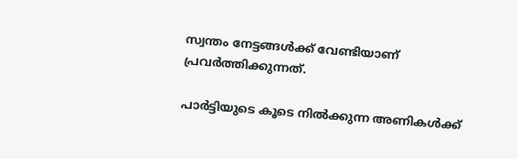സ്വന്തം നേട്ടങ്ങള്‍ക്ക് വേണ്ടിയാണ് പ്രവര്‍ത്തിക്കുന്നത്.

പാര്‍ട്ടിയുടെ കൂടെ നില്‍ക്കുന്ന അണികള്‍ക്ക്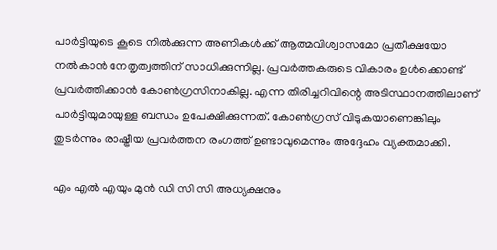പാര്‍ട്ടിയുടെ കൂടെ നില്‍ക്കുന്ന അണികള്‍ക്ക് ആത്മവിശ്വാസമോ പ്രതീക്ഷയോ നല്‍കാന്‍ നേതൃത്വത്തിന് സാധിക്കുന്നില്ല. പ്രവര്‍ത്തകരുടെ വികാരം ഉള്‍ക്കൊണ്ട് പ്രവര്‍ത്തിക്കാന്‍ കോണ്‍ഗ്രസിനാകില്ല. എന്ന തിരിച്ചറിവിന്റെ അടിസ്ഥാനത്തിലാണ് പാര്‍ട്ടിയുമായുള്ള ബന്ധം ഉപേക്ഷിക്കുന്നത്. കോണ്‍ഗ്രസ് വിടുകയാണെങ്കിലും തുടര്‍ന്നും രാഷ്ട്രീയ പ്രവര്‍ത്തന രംഗത്ത് ഉണ്ടാവുമെന്നും അദ്ദേഹം വ്യക്തമാക്കി.

എം എൽ എയും മുന്‍ ഡി സി സി അധ്യക്ഷനും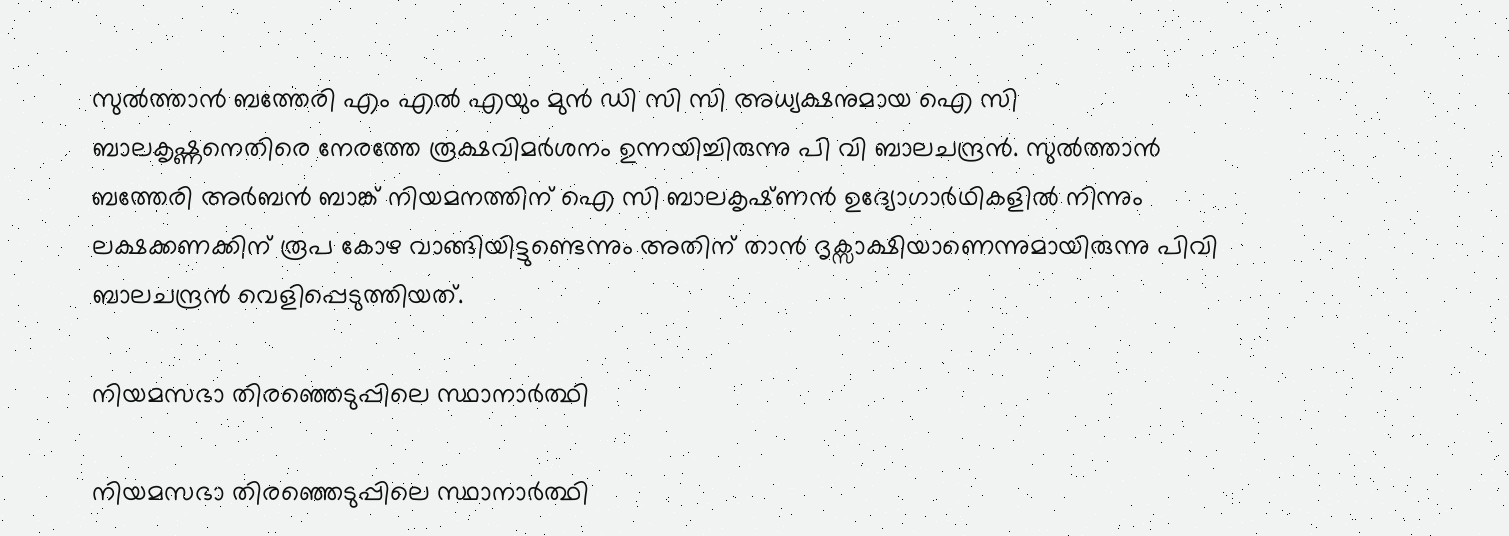സുൽത്താൻ ബത്തേരി എം എൽ എയും മുന്‍ ഡി സി സി അധ്യക്ഷനുമായ ഐ സി ബാലകൃഷ്ണനെതിരെ നേരത്തേ രൂക്ഷവിമര്‍ശനം ഉന്നയിച്ചിരുന്നു പി വി ബാലചന്ദ്രന്‍. സുൽത്താൻ ബത്തേരി അർബൻ ബാങ്ക്‌ നിയമനത്തിന്‌ ഐ സി ബാലകൃഷ്‌ണൻ ഉദ്യോഗാർഥികളില്‍ നിന്നും ലക്ഷക്കണക്കിന് രൂപ കോഴ വാങ്ങിയിട്ടുണ്ടെന്നും അതിന് താന്‍ ദൃക്സാക്ഷിയാണെന്നുമായിരുന്നു പിവി ബാലചന്ദ്രന്‍ വെളിപ്പെടുത്തിയത്.

നിയമസഭാ തിരഞ്ഞെടുപ്പിലെ സ്ഥാനാര്‍ത്ഥി

നിയമസഭാ തിരഞ്ഞെടുപ്പിലെ സ്ഥാനാര്‍ത്ഥി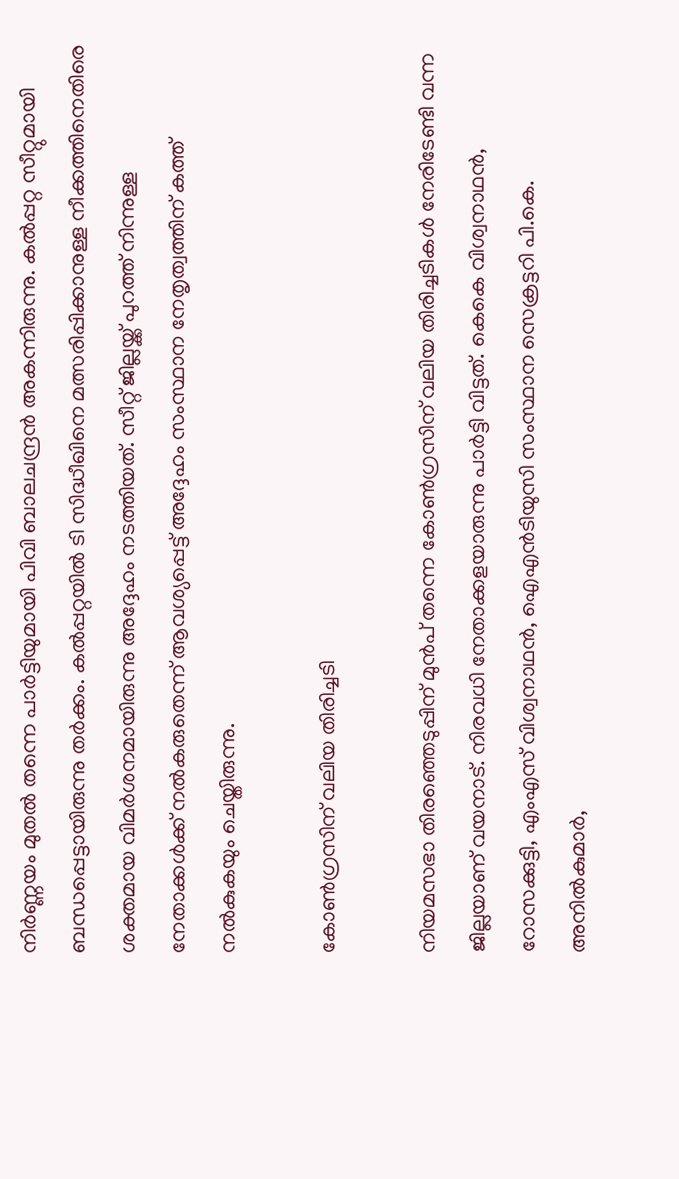നിര്‍ണ്ണയം മുതല്‍ തന്നെ പാര്‍ട്ടിയുമായി പിവി ബാലചന്ദ്രന്‍ അകന്നിരുന്നു. കല്‍പ്പറ്റ സീറ്റുമായി ബന്ധപ്പെട്ടായിരുന്നു തര്‍ക്കം. കല്‍പ്പറ്റയില്‍ ടി സിദ്ധീഖിനെ മത്സരിപ്പിക്കാനുള്ള നീക്കത്തിനെതിരെ ശക്തമായ വിമര്‍ശനമായിരുന്നു അദ്ദേഹം നടത്തിയത്. സീറ്റ് ജില്ലയ്ക്ക് പുറത്ത് നിന്നുള്ള നേതാക്കള്‍ക്ക് നല്‍കരുതെന്ന് ആവശ്യപ്പെട്ട് അദ്ദേഹം സംസ്ഥാന നേതൃത്വത്തിന് കത്ത് നല്‍കുകയും ചെയ്തിരുന്നു.

കോണ്‍ഗ്രസിന് വലിയ തിരിച്ചടി

നിയമസഭാ തിരഞ്ഞെടുപ്പിന് മുന്‍പ് തന്നെ കോണ്‍ഗ്രസിന് വലിയ തിരിച്ചടികള്‍ നേരിടേണ്ടി വന്ന ജില്ലയാണ് വയനാട്. നിരവധി നേതാക്കളയാരുന്നു പാര്‍ട്ടി വിട്ടത്. കെകെ വിശ്വനാഥന്‍, റോസക്കുട്ടി, എംഎസ് വിശ്വനാഥന്‍, ഐഎൻടിയുസി സംസ്ഥാന സെക്രട്ടറി പി.കെ. അനിൽകുമാർ,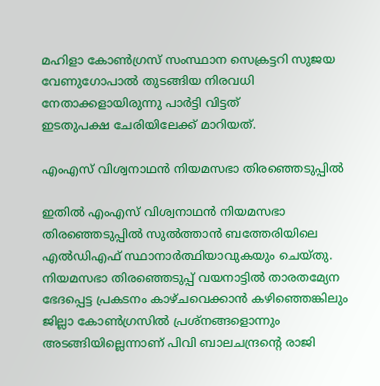മഹിളാ കോൺഗ്രസ് സംസ്ഥാന സെക്രട്ടറി സുജയ വേണുഗോപാൽ തുടങ്ങിയ നിരവധി നേതാക്കളായിരുന്നു പാര്‍ട്ടി വിട്ടത്
ഇടതുപക്ഷ ചേരിയിലേക്ക് മാറിയത്.

എംഎസ് വിശ്വനാഥന്‍ നിയമസഭാ തിരഞ്ഞെടുപ്പില്‍

ഇതില്‍ എംഎസ് വിശ്വനാഥന്‍ നിയമസഭാ തിരഞ്ഞെടുപ്പില്‍ സുല്‍ത്താന്‍ ബത്തേരിയിലെ എല്‍ഡിഎഫ് സ്ഥാനാര്‍ത്ഥിയാവുകയും ചെയ്തു. നിയമസഭാ തിരഞ്ഞെടുപ്പ് വയനാട്ടില്‍ താരതമ്യേന ഭേദപ്പെട്ട പ്രകടനം കാഴ്ചവെക്കാന്‍ കഴിഞ്ഞെങ്കിലും ജില്ലാ കോണ്‍ഗ്രസില്‍ പ്രശ്നങ്ങളൊന്നും അടങ്ങിയില്ലെന്നാണ് പിവി ബാലചന്ദ്രന്റെ രാജി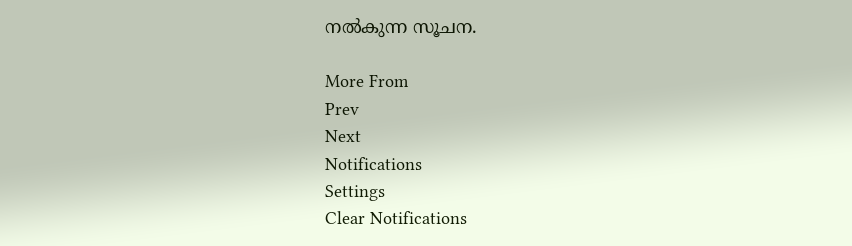നല്‍കുന്ന സൂചന.

More From
Prev
Next
Notifications
Settings
Clear Notifications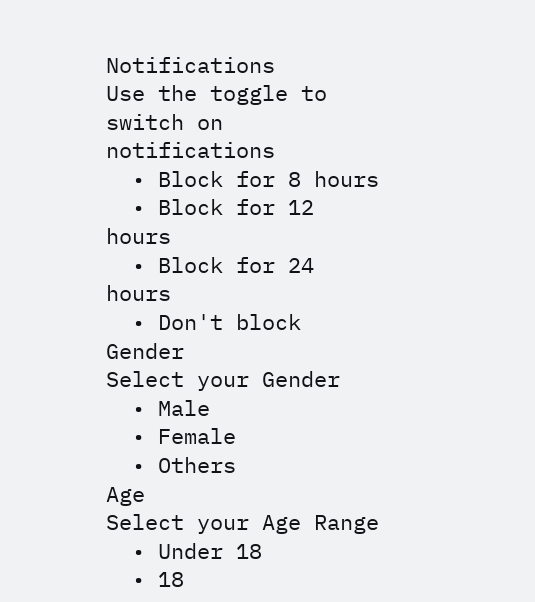Notifications
Use the toggle to switch on notifications
  • Block for 8 hours
  • Block for 12 hours
  • Block for 24 hours
  • Don't block
Gender
Select your Gender
  • Male
  • Female
  • Others
Age
Select your Age Range
  • Under 18
  • 18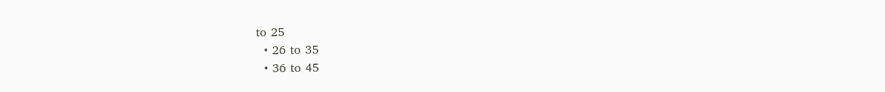to 25
  • 26 to 35
  • 36 to 45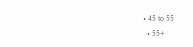• 45 to 55
  • 55+